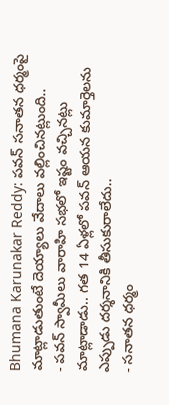Bhumana Karunakar Reddy: పవన్ సనాతన ధర్మంపై మాట్లాడుతుంటే దెయ్యాలు వేదాలు వల్లించినట్లుంది..
- పవన్ స్వామీలు వారాహి సభలో ఇష్టం వచ్చినట్లు మాట్లాడాడు.. గత 14 ఏళ్లలో పవన్ ఆయన కుమార్తెలను ఎప్పుడు దర్శనానికి తీసుకురాలేదు..
- సనాతన ధర్మం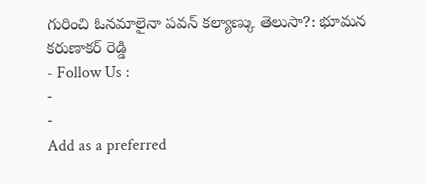గురించి ఓనమాలైనా పవన్ కల్యాణ్కు తెలుసా?: భూమన కరుణాకర్ రెడ్డి
- Follow Us :
-
-
Add as a preferred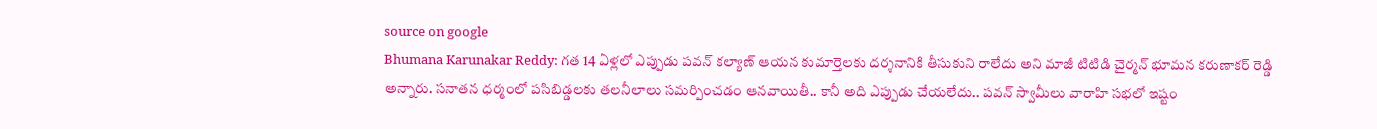source on google
Bhumana Karunakar Reddy: గత 14 ఏళ్లలో ఎప్పుడు పవన్ కల్యాణ్ ఆయన కుమార్తెలకు దర్శనానికి తీసుకుని రాలేదు అని మాజీ టిటిడి చైర్మన్ భూమన కరుణాకర్ రెడ్డి అన్నారు. సనాతన ధర్మంలో పసిబిడ్డలకు తలనీలాలు సమర్పించడం ఆనవాయితీ.. కానీ అది ఎప్పుడు చేయలేదు.. పవన్ స్వామీలు వారాహి సభలో ఇష్టం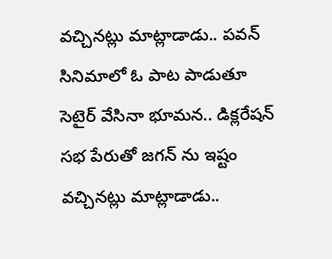వచ్చినట్లు మాట్లాడాడు.. పవన్ సినిమాలో ఓ పాట పాడుతూ సెటైర్ వేసినా భూమన.. డిక్లరేషన్ సభ పేరుతో జగన్ ను ఇష్టం వచ్చినట్లు మాట్లాడాడు..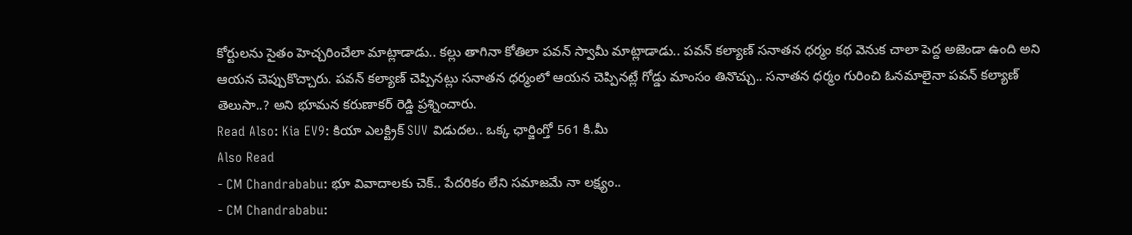కోర్టులను సైతం హెచ్చరించేలా మాట్లాడాడు.. కల్లు తాగినా కోతిలా పవన్ స్వామీ మాట్లాడాడు.. పవన్ కల్యాణ్ సనాతన ధర్మం కథ వెనుక చాలా పెద్ద అజెండా ఉంది అని ఆయన చెప్పుకొచ్చారు. పవన్ కల్యాణ్ చెప్పినట్లు సనాతన ధర్మంలో ఆయన చెప్పినట్లే గోడ్డు మాంసం తినొచ్చు.. సనాతన ధర్మం గురించి ఓనమాలైనా పవన్ కల్యాణ్ తెలుసా..? అని భూమన కరుణాకర్ రెడ్డి ప్రశ్నించారు.
Read Also: Kia EV9: కియా ఎలక్ట్రిక్ SUV విడుదల.. ఒక్క ఛార్జింగ్తో 561 కి.మీ
Also Read
- CM Chandrababu: భూ వివాదాలకు చెక్.. పేదరికం లేని సమాజమే నా లక్ష్యం..
- CM Chandrababu: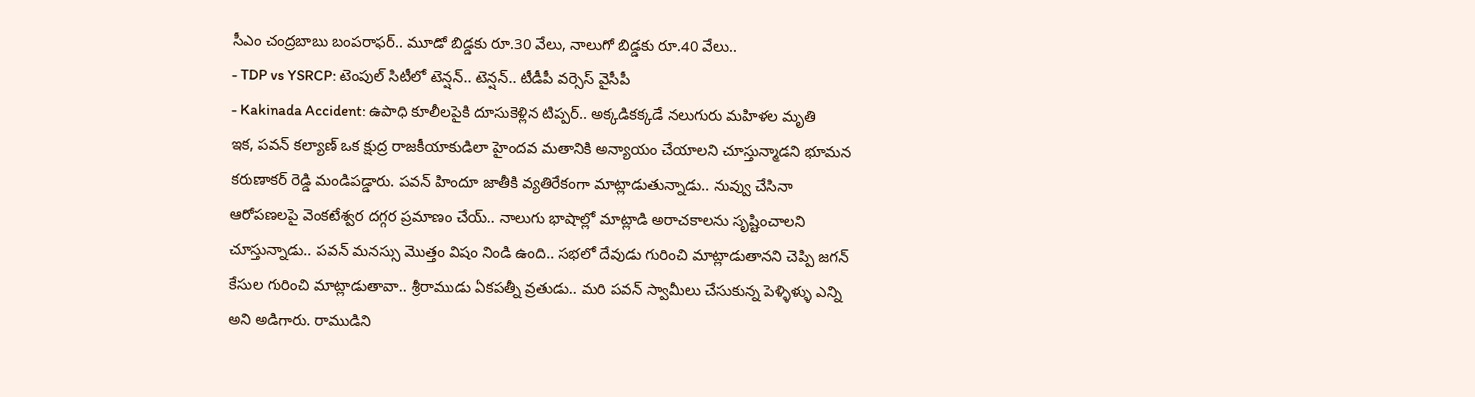సీఎం చంద్రబాబు బంపరాఫర్.. మూడో బిడ్డకు రూ.30 వేలు, నాలుగో బిడ్డకు రూ.40 వేలు..
- TDP vs YSRCP: టెంపుల్ సిటీలో టెన్షన్.. టెన్షన్.. టీడీపీ వర్సెస్ వైసీపీ
- Kakinada Accident: ఉపాధి కూలీలపైకి దూసుకెళ్లిన టిప్పర్.. అక్కడికక్కడే నలుగురు మహిళల మృతి
ఇక, పవన్ కల్యాణ్ ఒక క్షుద్ర రాజకీయాకుడిలా హైందవ మతానికి అన్యాయం చేయాలని చూస్తున్మాడని భూమన కరుణాకర్ రెడ్డి మండిపడ్డారు. పవన్ హిందూ జాతీకి వ్యతిరేకంగా మాట్లాడుతున్నాడు.. నువ్వు చేసినా ఆరోపణలపై వెంకటేశ్వర దగ్గర ప్రమాణం చేయ్.. నాలుగు భాషాల్లో మాట్లాడి అరాచకాలను సృష్టించాలని చూస్తున్నాడు.. పవన్ మనస్సు మొత్తం విషం నిండి ఉంది.. సభలో దేవుడు గురించి మాట్లాడుతానని చెప్పి జగన్ కేసుల గురించి మాట్లాడుతావా.. శ్రీరాముడు ఏకపత్నీ వ్రతుడు.. మరి పవన్ స్వామీలు చేసుకున్న పెళ్ళిళ్ళు ఎన్ని అని అడిగారు. రాముడిని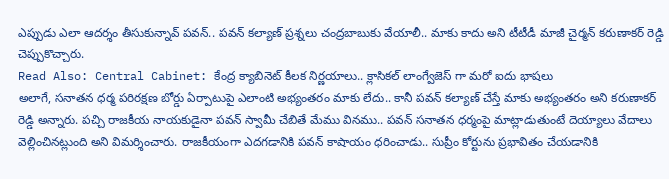ఎప్పుడు ఎలా ఆదర్శం తీసుకున్నావ్ పవన్.. పవన్ కల్యాణ్ ప్రశ్నలు చంద్రబాబుకు వేయాలీ.. మాకు కాదు అని టీటీడీ మాజీ చైర్మన్ కరుణాకర్ రెడ్డి చెప్పుకొచ్చారు.
Read Also: Central Cabinet: కేంద్ర క్యాబినెట్ కీలక నిర్ణయాలు.. క్లాసికల్ లాంగ్వేజెస్ గా మరో ఐదు భాషలు
అలాగే, సనాతన ధర్మ పరిరక్షణ బోర్డు ఏర్పాటుపై ఎలాంటి అభ్యంతరం మాకు లేదు.. కానీ పవన్ కల్యాణ్ చేస్తే మాకు అభ్యంతరం అని కరుణాకర్ రెడ్డి అన్నారు. పచ్చి రాజకీయ నాయకుడైనా పవన్ స్వామీ చేబితే మేము వినము.. పవన్ సనాతన ధర్మంపై మాట్లాడుతుంటే దెయ్యాలు వేదాలు వెల్లించినట్లుంది అని విమర్శించారు. రాజకీయంగా ఎదగడానికి పవన్ కాషాయం ధరించాడు.. సుప్రీం కోర్టును ప్రభావితం చేయడానికి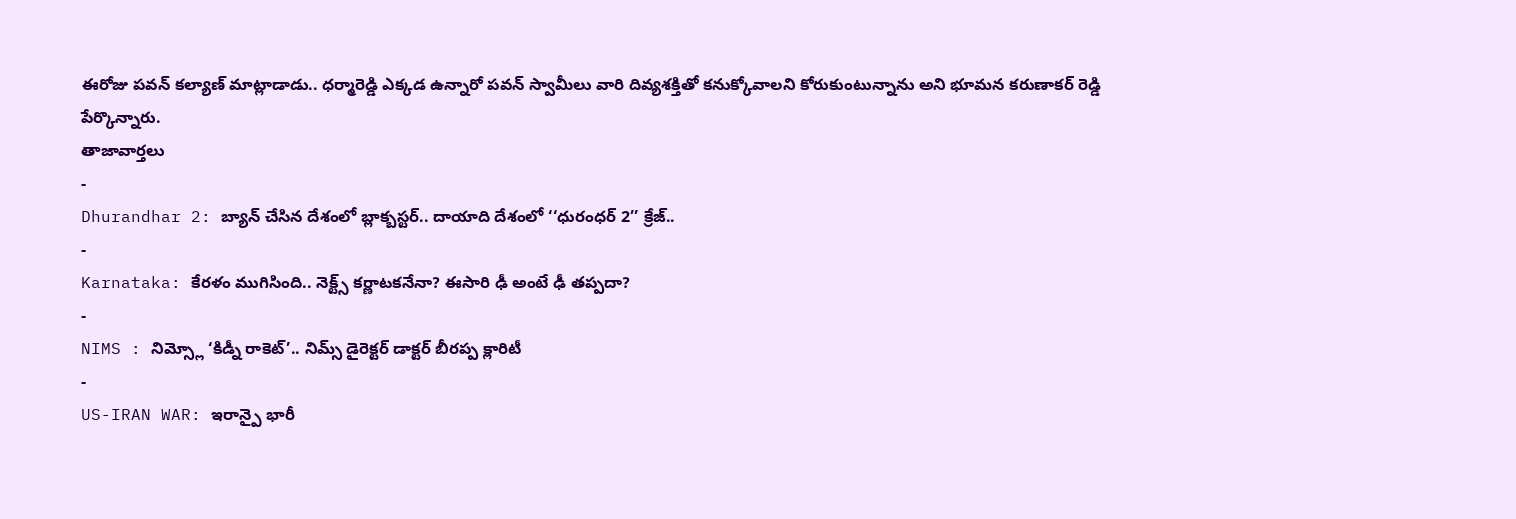ఈరోజు పవన్ కల్యాణ్ మాట్లాడాడు.. ధర్మారెడ్డి ఎక్కడ ఉన్నారో పవన్ స్వామీలు వారి దివ్యశక్తితో కనుక్కోవాలని కోరుకుంటున్నాను అని భూమన కరుణాకర్ రెడ్డి పేర్కొన్నారు.
తాజావార్తలు
-
Dhurandhar 2: బ్యాన్ చేసిన దేశంలో బ్లాక్బస్టర్.. దాయాది దేశంలో ‘‘ధురంధర్ 2’’ క్రేజ్..
-
Karnataka: కేరళం ముగిసింది.. నెక్ట్స్ కర్ణాటకనేనా? ఈసారి ఢీ అంటే ఢీ తప్పదా?
-
NIMS : నిమ్స్లో ‘కిడ్నీ రాకెట్’.. నిమ్స్ డైరెక్టర్ డాక్టర్ బీరప్ప క్లారిటీ
-
US-IRAN WAR: ఇరాన్పై భారీ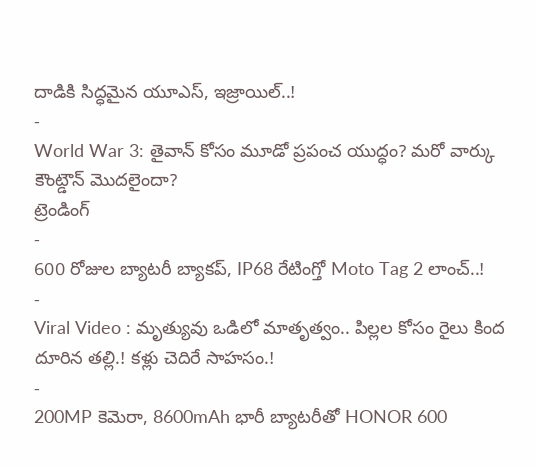దాడికి సిద్ధమైన యూఎస్, ఇజ్రాయిల్..!
-
World War 3: తైవాన్ కోసం మూడో ప్రపంచ యుద్ధం? మరో వార్కు కౌంట్డౌన్ మొదలైందా?
ట్రెండింగ్
-
600 రోజుల బ్యాటరీ బ్యాకప్, IP68 రేటింగ్తో Moto Tag 2 లాంచ్..!
-
Viral Video : మృత్యువు ఒడిలో మాతృత్వం.. పిల్లల కోసం రైలు కింద దూరిన తల్లి.! కళ్లు చెదిరే సాహసం.!
-
200MP కెమెరా, 8600mAh భారీ బ్యాటరీతో HONOR 600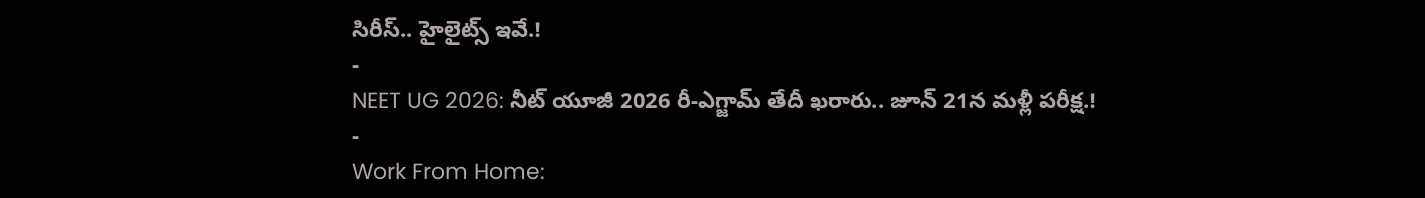సిరీస్.. హైలైట్స్ ఇవే.!
-
NEET UG 2026: నీట్ యూజీ 2026 రీ-ఎగ్జామ్ తేదీ ఖరారు.. జూన్ 21న మళ్లీ పరీక్ష.!
-
Work From Home: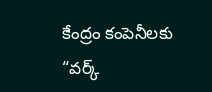కేంద్రం కంపెనీలకు “వర్క్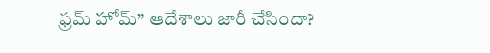ఫ్రమ్ హోమ్” ఆదేశాలు జారీ చేసిందా?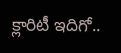క్లారిటీ ఇదిగో..